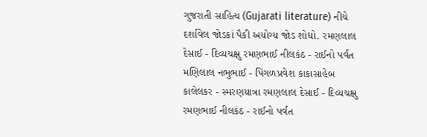ગુજરાતી સાહિત્ય (Gujarati literature) નીચે દર્શાવેલ જોડકાં પૈકી અયોગ્ય જોડ શોધો. રમણલાલ દેસાઈ - દિવ્યચક્ષુ રમણભાઈ નીલકંઠ - રાઈનો પર્વત મણિલાલ નભુભાઈ - પિંગળપ્રવેશ કાકાસાહેબ કાલેલકર - સ્મરણયાત્રા રમણલાલ દેસાઈ - દિવ્યચક્ષુ રમણભાઈ નીલકંઠ - રાઈનો પર્વત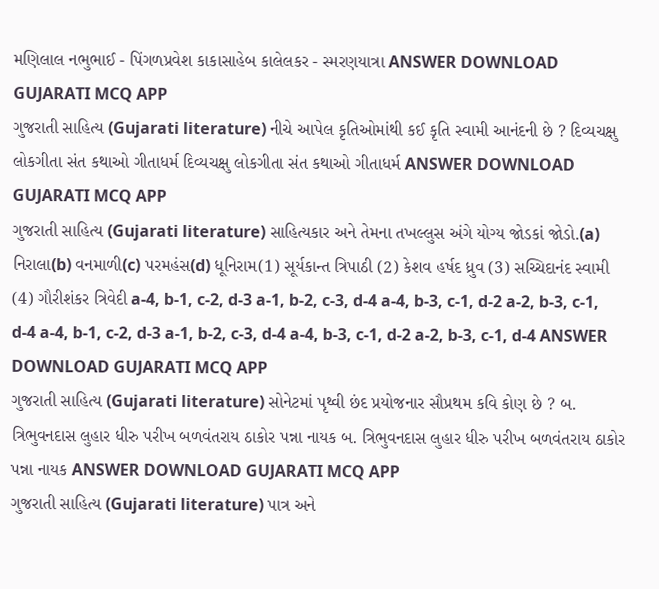મણિલાલ નભુભાઈ - પિંગળપ્રવેશ કાકાસાહેબ કાલેલકર - સ્મરણયાત્રા ANSWER DOWNLOAD GUJARATI MCQ APP
ગુજરાતી સાહિત્ય (Gujarati literature) નીચે આપેલ કૃતિઓમાંથી કઈ કૃતિ સ્વામી આનંદની છે ? દિવ્યચક્ષુ લોકગીતા સંત કથાઓ ગીતાધર્મ દિવ્યચક્ષુ લોકગીતા સંત કથાઓ ગીતાધર્મ ANSWER DOWNLOAD GUJARATI MCQ APP
ગુજરાતી સાહિત્ય (Gujarati literature) સાહિત્યકાર અને તેમના તખલ્લુસ અંગે યોગ્ય જોડકાં જોડો.(a) નિરાલા(b) વનમાળી(c) પરમહંસ(d) ધૂનિરામ(1) સૂર્યકાન્ત ત્રિપાઠી (2) કેશવ હર્ષદ ધ્રુવ (3) સચ્ચિદાનંદ સ્વામી (4) ગૌરીશંકર ત્રિવેદી a-4, b-1, c-2, d-3 a-1, b-2, c-3, d-4 a-4, b-3, c-1, d-2 a-2, b-3, c-1, d-4 a-4, b-1, c-2, d-3 a-1, b-2, c-3, d-4 a-4, b-3, c-1, d-2 a-2, b-3, c-1, d-4 ANSWER DOWNLOAD GUJARATI MCQ APP
ગુજરાતી સાહિત્ય (Gujarati literature) સોનેટમાં પૃથ્વી છંદ પ્રયોજનાર સૌપ્રથમ કવિ કોણ છે ? બ. ત્રિભુવનદાસ લુહાર ધીરુ પરીખ બળવંતરાય ઠાકોર પન્ના નાયક બ. ત્રિભુવનદાસ લુહાર ધીરુ પરીખ બળવંતરાય ઠાકોર પન્ના નાયક ANSWER DOWNLOAD GUJARATI MCQ APP
ગુજરાતી સાહિત્ય (Gujarati literature) પાત્ર અને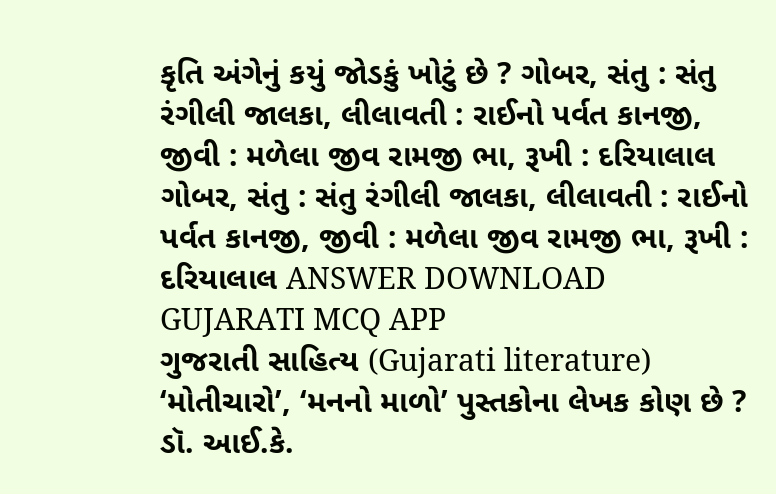કૃતિ અંગેનું કયું જોડકું ખોટું છે ? ગોબર, સંતુ : સંતુ રંગીલી જાલકા, લીલાવતી : રાઈનો પર્વત કાનજી, જીવી : મળેલા જીવ રામજી ભા, રૂખી : દરિયાલાલ ગોબર, સંતુ : સંતુ રંગીલી જાલકા, લીલાવતી : રાઈનો પર્વત કાનજી, જીવી : મળેલા જીવ રામજી ભા, રૂખી : દરિયાલાલ ANSWER DOWNLOAD GUJARATI MCQ APP
ગુજરાતી સાહિત્ય (Gujarati literature) ‘મોતીચારો’, ‘મનનો માળો’ પુસ્તકોના લેખક કોણ છે ? ડૉ. આઈ.કે.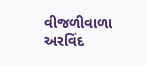વીજળીવાળા અરવિંદ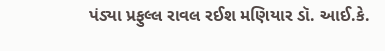પંડ્યા પ્રફુલ્લ રાવલ રઈશ મણિયાર ડૉ. આઈ.કે.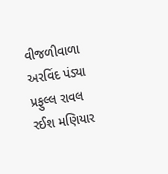વીજળીવાળા અરવિંદ પંડ્યા પ્રફુલ્લ રાવલ રઈશ મણિયાર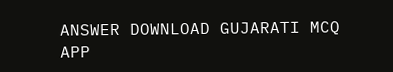ANSWER DOWNLOAD GUJARATI MCQ APP